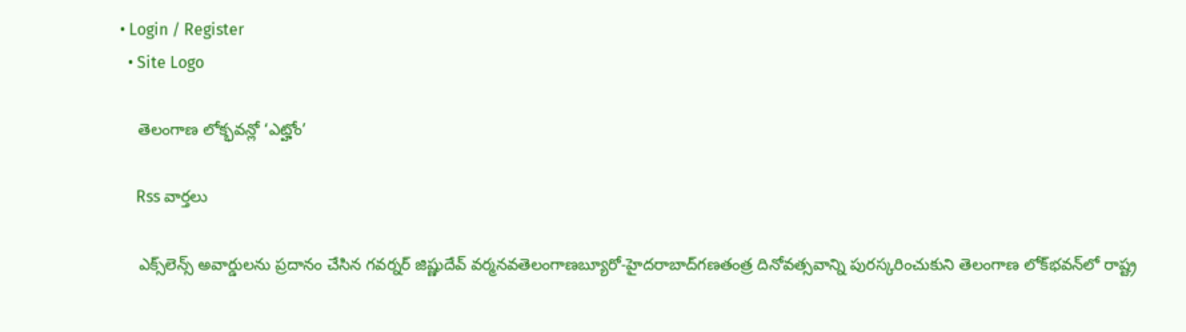• Login / Register
  • Site Logo

    తెలంగాణ లోక్భవన్లో ‘ఎట్హోం’

    Rss వార్తలు

    ఎక్స్‌లెన్స్‌ అవార్డులను ప్రదానం చేసిన గవర్నర్‌ జిష్ణుదేవ్‌ వర్మనవతెలంగాణబ్యూరో-హైదరాబాద్‌గణతంత్ర దినోవత్సవాన్ని పురస్కరించుకుని తెలంగాణ లోక్‌భవన్‌లో రాష్ట్ర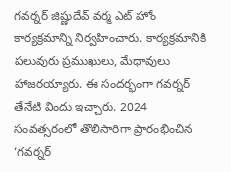గవర్నర్‌ జిష్ణుదేవ్‌ వర్మ ఎట్‌ హోం కార్యక్రమాన్ని నిర్వహించారు. కార్యక్రమానికి పలువురు ప్రముఖులు, మేధావులు హాజరయ్యారు. ఈ సందర్భంగా గవర్నర్‌ తేనేటి విందు ఇచ్చారు. 2024 సంవత్సరంలో తొలిసారిగా ప్రారంభించిన ‘గవర్నర్‌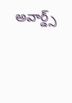అవార్డ్స్‌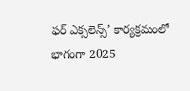ఫర్‌ ఎక్సలెన్స్‌’ కార్యక్రమంలో భాగంగా 2025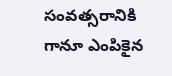సంవత్సరానికి గానూ ఎంపికైన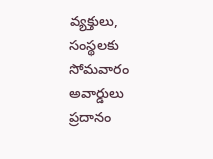వ్యక్తులు, సంస్థలకు సోమవారం అవార్డులు ప్రదానం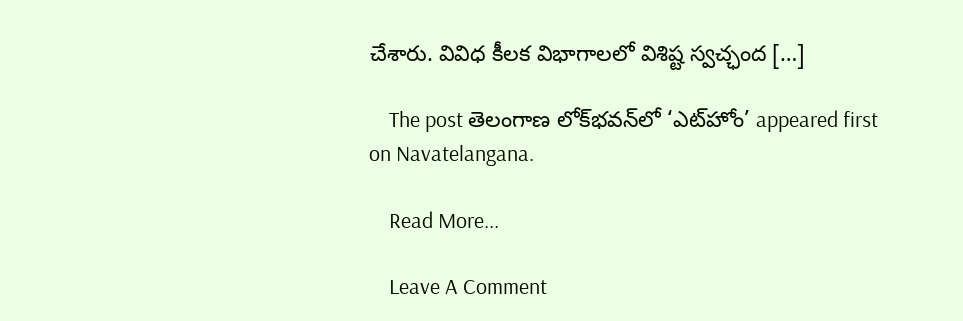చేశారు. వివిధ కీలక విభాగాలలో విశిష్ట స్వచ్ఛంద […]

    The post తెలంగాణ లోక్‌భవన్‌లో ‘ఎట్‌హోం’ appeared first on Navatelangana.

    Read More...

    Leave A Comment